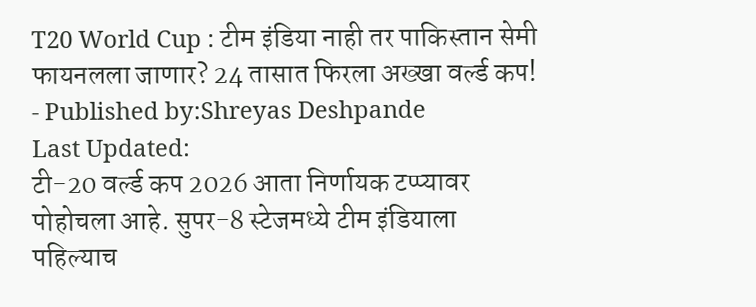T20 World Cup : टीम इंडिया नाही तर पाकिस्तान सेमी फायनलला जाणार? 24 तासात फिरला अख्खा वर्ल्ड कप!
- Published by:Shreyas Deshpande
Last Updated:
टी-20 वर्ल्ड कप 2026 आता निर्णायक टप्प्यावर पोहोचला आहे. सुपर-8 स्टेजमध्ये टीम इंडियाला पहिल्याच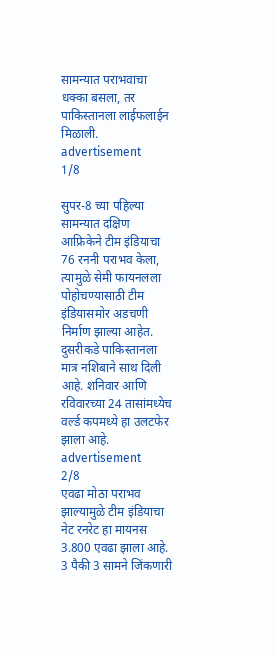सामन्यात पराभवाचा धक्का बसला, तर पाकिस्तानला लाईफलाईन मिळाली.
advertisement
1/8

सुपर-8 च्या पहिल्या सामन्यात दक्षिण आफ्रिकेने टीम इंडियाचा 76 रननी पराभव केला, त्यामुळे सेमी फायनलला पोहोचण्यासाठी टीम इंडियासमोर अडचणी निर्माण झाल्या आहेत. दुसरीकडे पाकिस्तानला मात्र नशिबाने साथ दिली आहे. शनिवार आणि रविवारच्या 24 तासांमध्येच वर्ल्ड कपमध्ये हा उलटफेर झाला आहे.
advertisement
2/8
एवढा मोठा पराभव झाल्यामुळे टीम इंडियाचा नेट रनरेट हा मायनस 3.800 एवढा झाला आहे. 3 पैकी 3 सामने जिंकणारी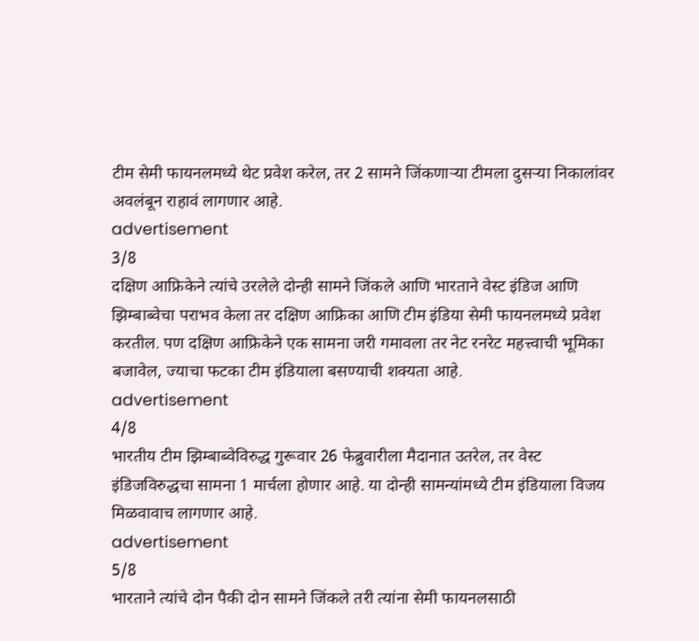टीम सेमी फायनलमध्ये थेट प्रवेश करेल, तर 2 सामने जिंकणाऱ्या टीमला दुसऱ्या निकालांवर अवलंबून राहावं लागणार आहे.
advertisement
3/8
दक्षिण आफ्रिकेने त्यांचे उरलेले दोन्ही सामने जिंकले आणि भारताने वेस्ट इंडिज आणि झिम्बाब्वेचा पराभव केला तर दक्षिण आफ्रिका आणि टीम इंडिया सेमी फायनलमध्ये प्रवेश करतील. पण दक्षिण आफ्रिकेने एक सामना जरी गमावला तर नेट रनरेट महत्त्वाची भूमिका बजावेल, ज्याचा फटका टीम इंडियाला बसण्याची शक्यता आहे.
advertisement
4/8
भारतीय टीम झिम्बाब्वेविरुद्ध गुरूवार 26 फेब्रुवारीला मैदानात उतरेल, तर वेस्ट इंडिजविरुद्धचा सामना 1 मार्चला होणार आहे. या दोन्ही सामन्यांमध्ये टीम इंडियाला विजय मिळवावाच लागणार आहे.
advertisement
5/8
भारताने त्यांचे दोन पैकी दोन सामने जिंकले तरी त्यांना सेमी फायनलसाठी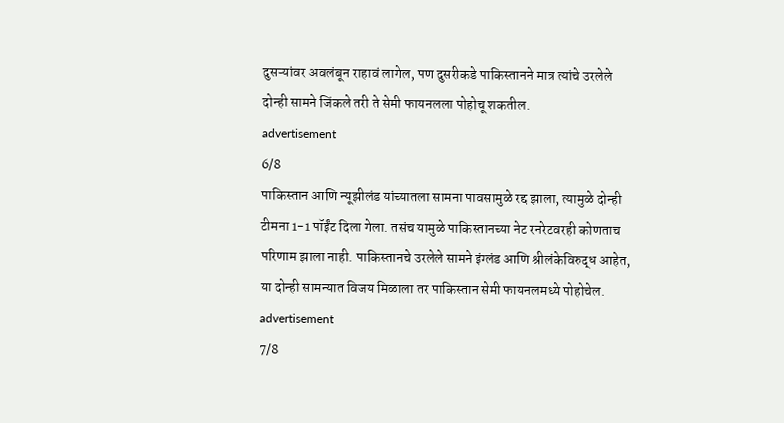दुसऱ्यांवर अवलंबून राहावं लागेल, पण दुसरीकडे पाकिस्तानने मात्र त्यांचे उरलेले दोन्ही सामने जिंकले तरी ते सेमी फायनलला पोहोचू शकतील.
advertisement
6/8
पाकिस्तान आणि न्यूझीलंड यांच्यातला सामना पावसामुळे रद्द झाला, त्यामुळे दोन्ही टीमना 1-1 पॉईंट दिला गेला. तसंच यामुळे पाकिस्तानच्या नेट रनरेटवरही कोणताच परिणाम झाला नाही. पाकिस्तानचे उरलेले सामने इंग्लंड आणि श्रीलंकेविरुद्ध आहेत, या दोन्ही सामन्यात विजय मिळाला तर पाकिस्तान सेमी फायनलमध्ये पोहोचेल.
advertisement
7/8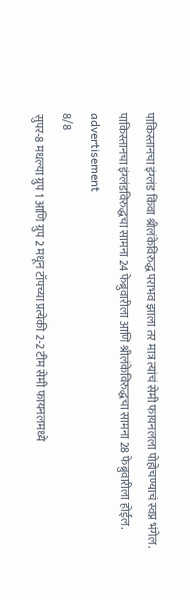पाकिस्तानचा इंग्लंड किंवा श्रीलंकेविरुद्ध पराभव झाला तर मात्र त्यांचं सेमी फायनलला पोहोचण्याचं स्वप्न भंगेल. पाकिस्तानचा इंग्लंडविरुद्धचा सामना 24 फेब्रुवारीला आणि श्रीलंकेविरुद्धचा सामना 28 फेब्रुवारीला होईल.
advertisement
8/8
सुपर-8 मधल्या ग्रुप 1 आणि ग्रुप 2 मधून टॉपच्या प्रत्येकी 2-2 टीम सेमी फायनलमध्ये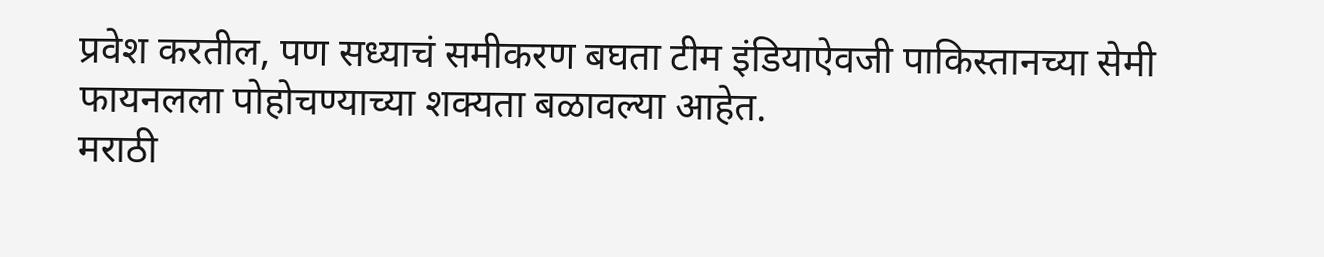प्रवेश करतील, पण सध्याचं समीकरण बघता टीम इंडियाऐवजी पाकिस्तानच्या सेमी फायनलला पोहोचण्याच्या शक्यता बळावल्या आहेत.
मराठी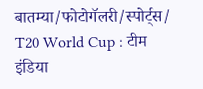बातम्या/फोटोगॅलरी/स्पोर्ट्स/
T20 World Cup : टीम इंडिया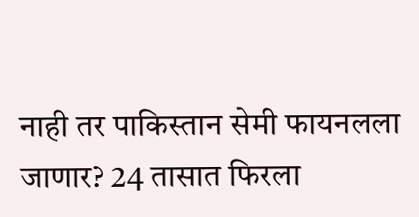नाही तर पाकिस्तान सेमी फायनलला जाणार? 24 तासात फिरला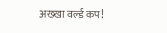अख्खा वर्ल्ड कप!